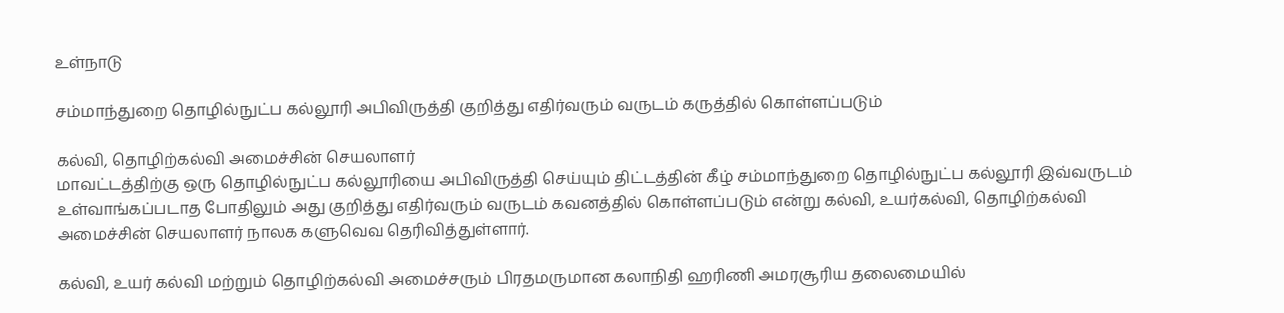உள்நாடு

சம்மாந்துறை தொழில்நுட்ப கல்லூரி அபிவிருத்தி குறித்து எதிர்வரும் வருடம் கருத்தில் கொள்ளப்படும்

கல்வி, தொழிற்கல்வி அமைச்சின் செயலாளர்
மாவட்டத்திற்கு ஒரு தொழில்நுட்ப கல்லூரியை அபிவிருத்தி செய்யும் திட்டத்தின் கீழ் சம்மாந்துறை தொழில்நுட்ப கல்லூரி இவ்வருடம் உள்வாங்கப்படாத போதிலும் அது குறித்து எதிர்வரும் வருடம் கவனத்தில் கொள்ளப்படும் என்று கல்வி, உயர்கல்வி, தொழிற்கல்வி அமைச்சின் செயலாளர் நாலக களுவெவ தெரிவித்துள்ளார்.

கல்வி, உயர் கல்வி மற்றும் தொழிற்கல்வி அமைச்சரும் பிரதமருமான கலாநிதி ஹரிணி அமரசூரிய தலைமையில்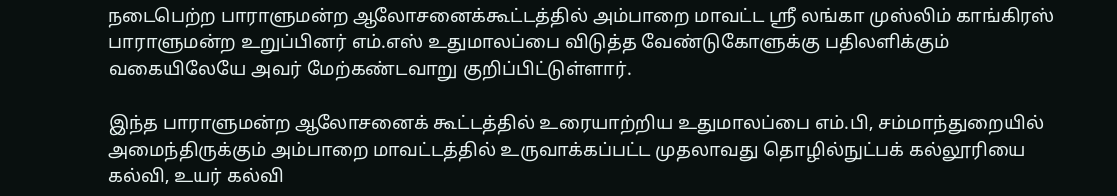நடைபெற்ற பாராளுமன்ற ஆலோசனைக்கூட்டத்தில் அம்பாறை மாவட்ட ஶ்ரீ லங்கா முஸ்லிம் காங்கிரஸ் பாராளுமன்ற உறுப்பினர் எம்.எஸ் உதுமாலப்பை விடுத்த வேண்டுகோளுக்கு பதிலளிக்கும் வகையிலேயே அவர் மேற்கண்டவாறு குறிப்பிட்டுள்ளார்.

இந்த பாராளுமன்ற ஆலோசனைக் கூட்டத்தில் உரையாற்றிய உதுமாலப்பை எம்.பி, சம்மாந்துறையில் அமைந்திருக்கும் அம்பாறை மாவட்டத்தில் உருவாக்கப்பட்ட முதலாவது தொழில்நுட்பக் கல்லூரியை கல்வி, உயர் கல்வி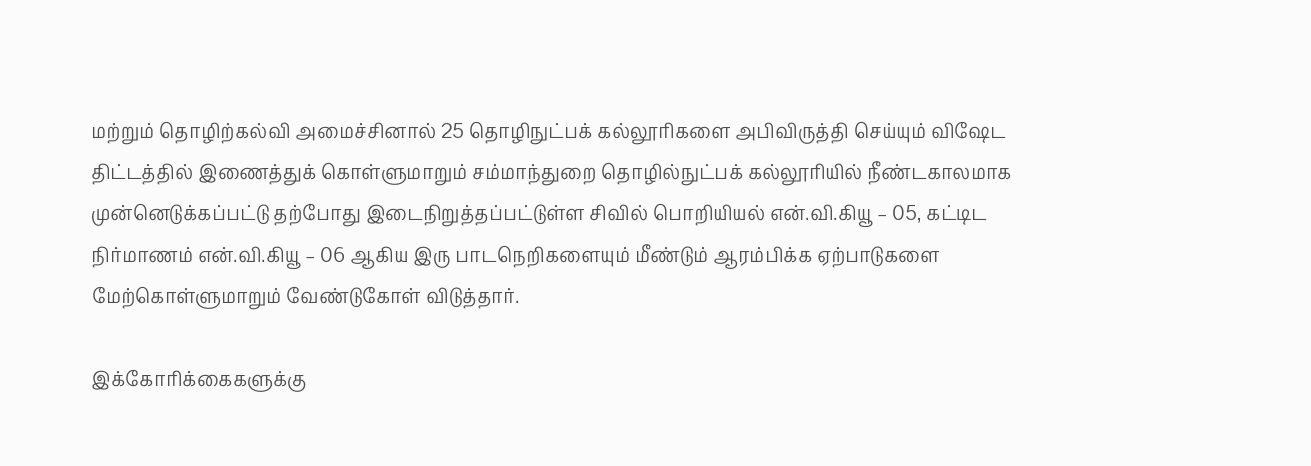மற்றும் தொழிற்கல்வி அமைச்சினால் 25 தொழிநுட்பக் கல்லூரிகளை அபிவிருத்தி செய்யும் விஷேட திட்டத்தில் இணைத்துக் கொள்ளுமாறும் சம்மாந்துறை தொழில்நுட்பக் கல்லூரியில் நீண்டகாலமாக முன்னெடுக்கப்பட்டு தற்போது இடைநிறுத்தப்பட்டுள்ள சிவில் பொறியியல் என்.வி.கியூ – 05, கட்டிட நிர்மாணம் என்.வி.கியூ – 06 ஆகிய இரு பாடநெறிகளையும் மீண்டும் ஆரம்பிக்க ஏற்பாடுகளை மேற்கொள்ளுமாறும் வேண்டுகோள் விடுத்தார்.

இக்கோரிக்கைகளுக்கு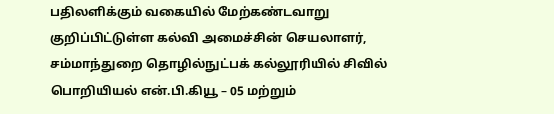பதிலளிக்கும் வகையில் மேற்கண்டவாறு குறிப்பிட்டுள்ள கல்வி அமைச்சின் செயலாளர், சம்மாந்துறை தொழில்நுட்பக் கல்லூரியில் சிவில் பொறியியல் என்.பி.கியூ – 05 மற்றும்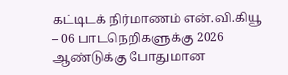கட்டிடக் நிர்மாணம் என்.வி.கியூ – 06 பாடநெறிகளுக்கு 2026 ஆண்டுக்கு போதுமான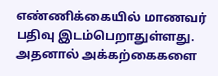எண்ணிக்கையில் மாணவர் பதிவு இடம்பெறாதுள்ளது. அதனால் அக்கற்கைகளை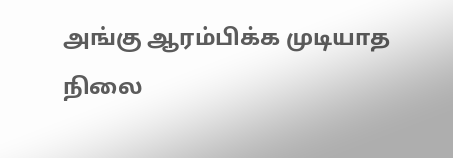அங்கு ஆரம்பிக்க முடியாத நிலை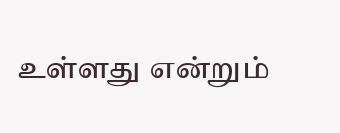உள்ளது என்றும்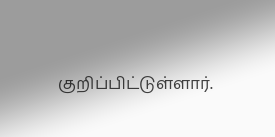குறிப்பிட்டுள்ளார்.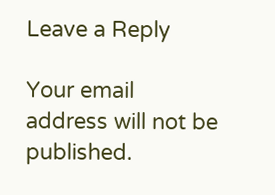Leave a Reply

Your email address will not be published.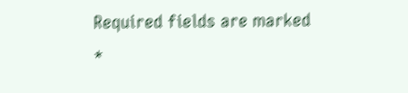Required fields are marked *